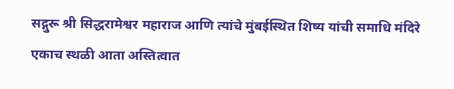सद्गुरू श्री सिद्धरामेश्वर महाराज आणि त्यांचे मुंबईस्थित शिष्य यांची समाधि मंदिरे एकाच स्थळी आता अस्तित्वात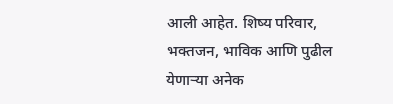आली आहेत. शिष्य परिवार, भक्तजन, भाविक आणि पुढील येणाऱ्या अनेक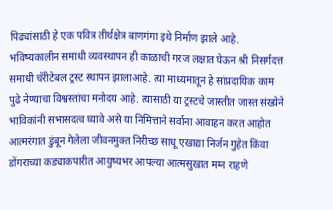पिढ्यांसाठी हे एक पवित्र तीर्थक्षेत्र बाणगंगा इथे निर्माण झाले आहे.
भविष्यकालीन समाधी व्यवस्थापन ही काळाची गरज लक्षात घेऊन श्री निसर्गदत्त समाधी चॅरीटेबल ट्रस्ट स्थापन झालाआहे. त्या माध्यमातून हे सांप्रदायिक काम पुढे नेण्याचा विश्वस्तांचा मनोदय आहे. त्यासाठी या ट्रस्टचे जास्तीत जास्त संख्येने भाविकांनी सभासदत्व घ्यावे असे या निमित्ताने सर्वाना आवाहन करत आहोत
आत्मरंगात डुंबून गेलेला जीवनमुक्त निरीच्छ साधू एखाद्या निर्जन गुहेत किंवा डोंगराच्या कड्याकपारीत आयुष्यभर आपल्या आत्मसुखात मग्न राहणे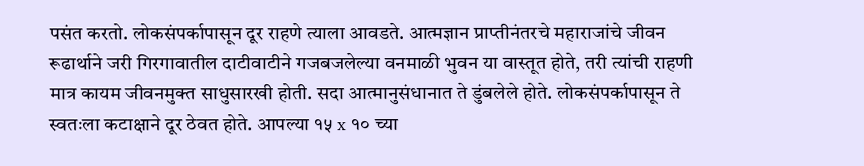पसंत करतो. लोकसंपर्कापासून दूर राहणे त्याला आवडते. आत्मज्ञान प्राप्तीनंतरचे महाराजांचे जीवन रूढार्थाने जरी गिरगावातील दाटीवाटीने गजबजलेल्या वनमाळी भुवन या वास्तूत होते, तरी त्यांची राहणी मात्र कायम जीवनमुक्त साधुसारखी होती. सदा आत्मानुसंधानात ते डुंबलेले होते. लोकसंपर्कापासून ते स्वतःला कटाक्षाने दूर ठेवत होते. आपल्या १५ x १० च्या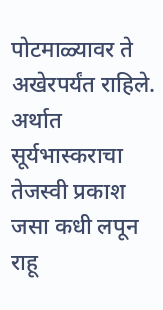पोटमाळ्यावर ते अखेरपर्यंत राहिले. अर्थात सूर्यभास्कराचा तेजस्वी प्रकाश जसा कधी लपून राहू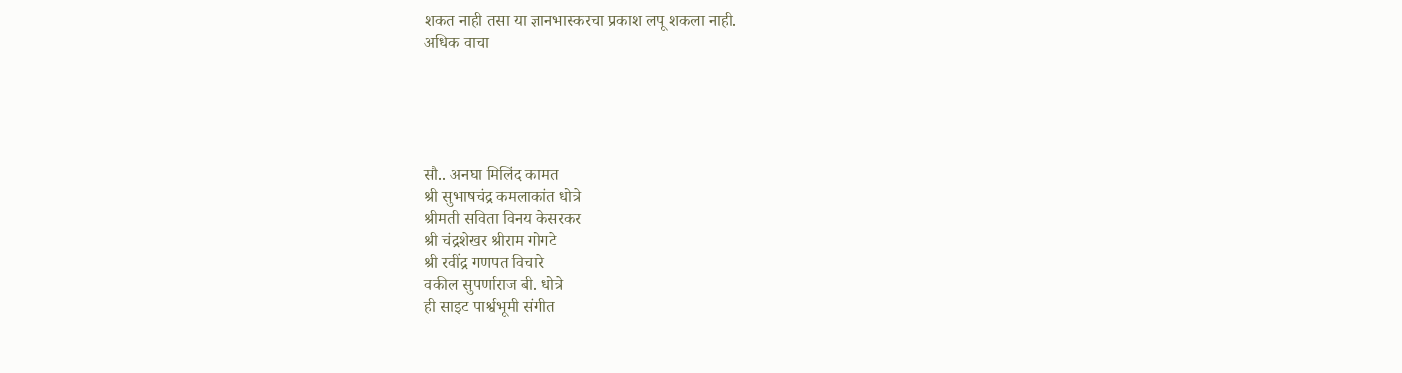शकत नाही तसा या ज्ञानभास्करचा प्रकाश लपू शकला नाही.
अधिक वाचा





सौ.. अनघा मिलिंद कामत
श्री सुभाषचंद्र कमलाकांत धोत्रे
श्रीमती सविता विनय केसरकर
श्री चंद्रशेखर श्रीराम गोगटे
श्री रवींद्र गणपत विचारे
वकील सुपर्णाराज बी. धोत्रे
ही साइट पार्श्वभूमी संगीत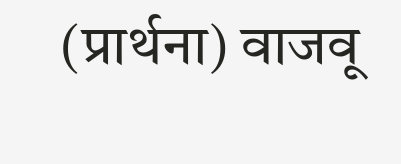(प्रार्थना) वाजवू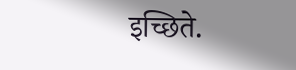इच्छिते.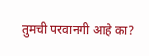तुमची परवानगी आहे का?